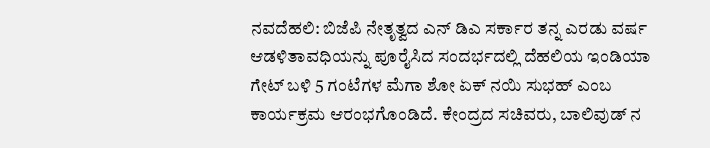ನವದೆಹಲಿ: ಬಿಜೆಪಿ ನೇತೃತ್ವದ ಎನ್ ಡಿಎ ಸರ್ಕಾರ ತನ್ನ ಎರಡು ವರ್ಷ ಆಡಳಿತಾವಧಿಯನ್ನು ಪೂರೈಸಿದ ಸಂದರ್ಭದಲ್ಲಿ ದೆಹಲಿಯ ಇಂಡಿಯಾ ಗೇಟ್ ಬಳಿ 5 ಗಂಟೆಗಳ ಮೆಗಾ ಶೋ ಏಕ್ ನಯಿ ಸುಭಹ್ ಎಂಬ ಕಾರ್ಯಕ್ರಮ ಆರಂಭಗೊಂಡಿದೆ. ಕೇಂದ್ರದ ಸಚಿವರು, ಬಾಲಿವುಡ್ ನ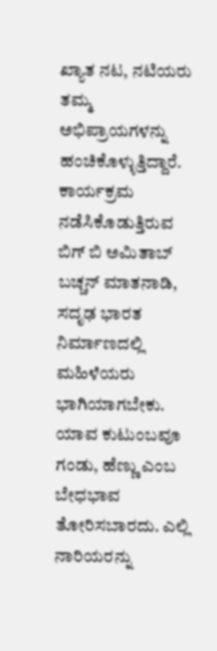ಖ್ಯಾತ ನಟ, ನಟಿಯರು ತಮ್ಮ ಅಭಿಪ್ರಾಯಗಳನ್ನು ಹಂಚಿಕೊಳ್ಳುತ್ತಿದ್ದಾರೆ.
ಕಾರ್ಯಕ್ರಮ ನಡೆಸಿಕೊಡುತ್ತಿರುವ ಬಿಗ್ ಬಿ ಅಮಿತಾಬ್ ಬಚ್ಚನ್ ಮಾತನಾಡಿ, ಸದೃಢ ಭಾರತ ನಿರ್ಮಾಣದಲ್ಲಿ ಮಹಿಳೆಯರು ಭಾಗಿಯಾಗಬೇಕು. ಯಾವ ಕುಟುಂಬವೂ ಗಂಡು, ಹೆಣ್ಣು ಎಂಬ ಬೇಧಭಾವ ತೋರಿಸಬಾರದು. ಎಲ್ಲಿ ನಾರಿಯರನ್ನು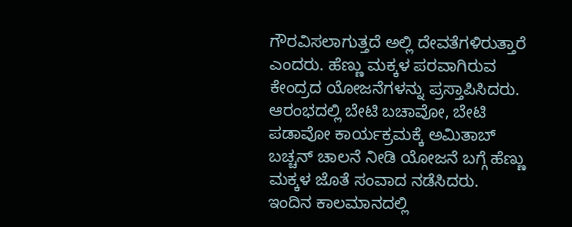ಗೌರವಿಸಲಾಗುತ್ತದೆ ಅಲ್ಲಿ ದೇವತೆಗಳಿರುತ್ತಾರೆ ಎಂದರು. ಹೆಣ್ಣು ಮಕ್ಕಳ ಪರವಾಗಿರುವ ಕೇಂದ್ರದ ಯೋಜನೆಗಳನ್ನು ಪ್ರಸ್ತಾಪಿಸಿದರು.
ಆರಂಭದಲ್ಲಿ ಬೇಟಿ ಬಚಾವೋ, ಬೇಟಿ ಪಡಾವೋ ಕಾರ್ಯಕ್ರಮಕ್ಕೆ ಅಮಿತಾಬ್ ಬಚ್ಚನ್ ಚಾಲನೆ ನೀಡಿ ಯೋಜನೆ ಬಗ್ಗೆ ಹೆಣ್ಣು ಮಕ್ಕಳ ಜೊತೆ ಸಂವಾದ ನಡೆಸಿದರು.
ಇಂದಿನ ಕಾಲಮಾನದಲ್ಲಿ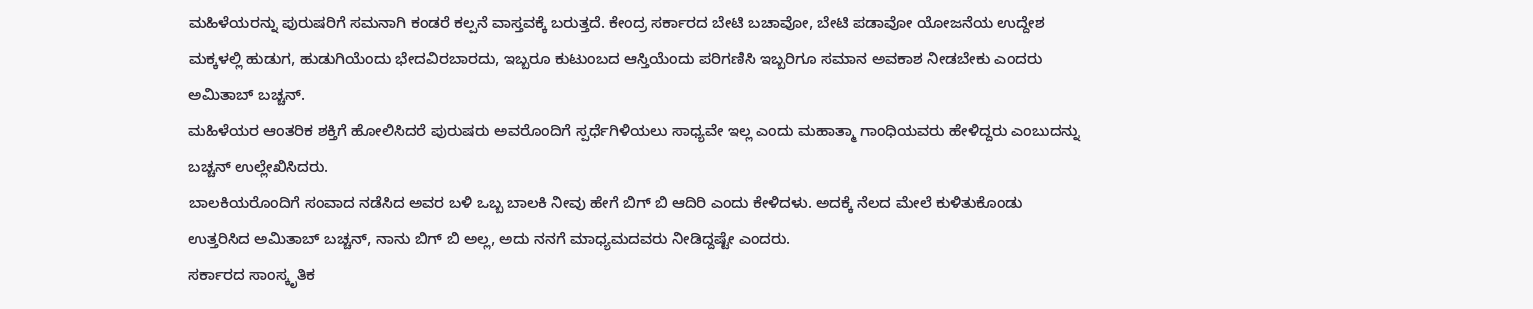ಮಹಿಳೆಯರನ್ನು ಪುರುಷರಿಗೆ ಸಮನಾಗಿ ಕಂಡರೆ ಕಲ್ಪನೆ ವಾಸ್ತವಕ್ಕೆ ಬರುತ್ತದೆ. ಕೇಂದ್ರ ಸರ್ಕಾರದ ಬೇಟಿ ಬಚಾವೋ, ಬೇಟಿ ಪಡಾವೋ ಯೋಜನೆಯ ಉದ್ದೇಶ ಮಕ್ಕಳಲ್ಲಿ ಹುಡುಗ, ಹುಡುಗಿಯೆಂದು ಭೇದವಿರಬಾರದು, ಇಬ್ಬರೂ ಕುಟುಂಬದ ಆಸ್ತಿಯೆಂದು ಪರಿಗಣಿಸಿ ಇಬ್ಬರಿಗೂ ಸಮಾನ ಅವಕಾಶ ನೀಡಬೇಕು ಎಂದರು ಅಮಿತಾಬ್ ಬಚ್ಚನ್.
ಮಹಿಳೆಯರ ಆಂತರಿಕ ಶಕ್ತಿಗೆ ಹೋಲಿಸಿದರೆ ಪುರುಷರು ಅವರೊಂದಿಗೆ ಸ್ಪರ್ಧೆಗಿಳಿಯಲು ಸಾಧ್ಯವೇ ಇಲ್ಲ ಎಂದು ಮಹಾತ್ಮಾ ಗಾಂಧಿಯವರು ಹೇಳಿದ್ದರು ಎಂಬುದನ್ನು ಬಚ್ಚನ್ ಉಲ್ಲೇಖಿಸಿದರು.
ಬಾಲಕಿಯರೊಂದಿಗೆ ಸಂವಾದ ನಡೆಸಿದ ಅವರ ಬಳಿ ಒಬ್ಬ ಬಾಲಕಿ ನೀವು ಹೇಗೆ ಬಿಗ್ ಬಿ ಆದಿರಿ ಎಂದು ಕೇಳಿದಳು. ಅದಕ್ಕೆ ನೆಲದ ಮೇಲೆ ಕುಳಿತುಕೊಂಡು ಉತ್ತರಿಸಿದ ಅಮಿತಾಬ್ ಬಚ್ಚನ್, ನಾನು ಬಿಗ್ ಬಿ ಅಲ್ಲ, ಅದು ನನಗೆ ಮಾಧ್ಯಮದವರು ನೀಡಿದ್ದಷ್ಟೇ ಎಂದರು.
ಸರ್ಕಾರದ ಸಾಂಸ್ಕೃತಿಕ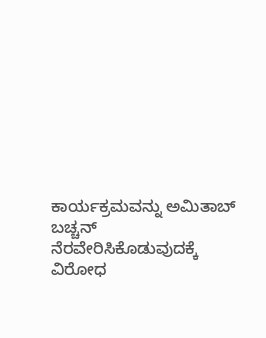ಕಾರ್ಯಕ್ರಮವನ್ನು ಅಮಿತಾಬ್ ಬಚ್ಚನ್ ನೆರವೇರಿಸಿಕೊಡುವುದಕ್ಕೆ ವಿರೋಧ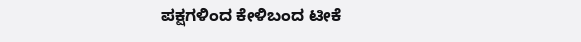ಪಕ್ಷಗಳಿಂದ ಕೇಳಿಬಂದ ಟೀಕೆ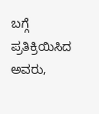ಬಗ್ಗೆ ಪ್ರತಿಕ್ರಿಯಿಸಿದ ಅವರು,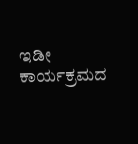ಇಡೀ ಕಾರ್ಯಕ್ರಮದ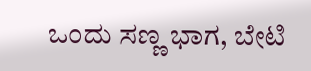ಒಂದು ಸಣ್ಣ ಭಾಗ, ಬೇಟಿ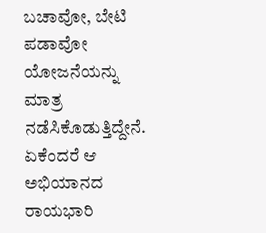ಬಚಾವೋ, ಬೇಟಿ ಪಡಾವೋ ಯೋಜನೆಯನ್ನು ಮಾತ್ರ ನಡೆಸಿಕೊಡುತ್ತಿದ್ದೇನೆ. ಏಕೆಂದರೆ ಆ ಅಭಿಯಾನದ ರಾಯಭಾರಿ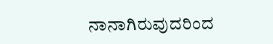ನಾನಾಗಿರುವುದರಿಂದ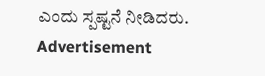ಎಂದು ಸ್ಪಷ್ಟನೆ ನೀಡಿದರು.
Advertisement